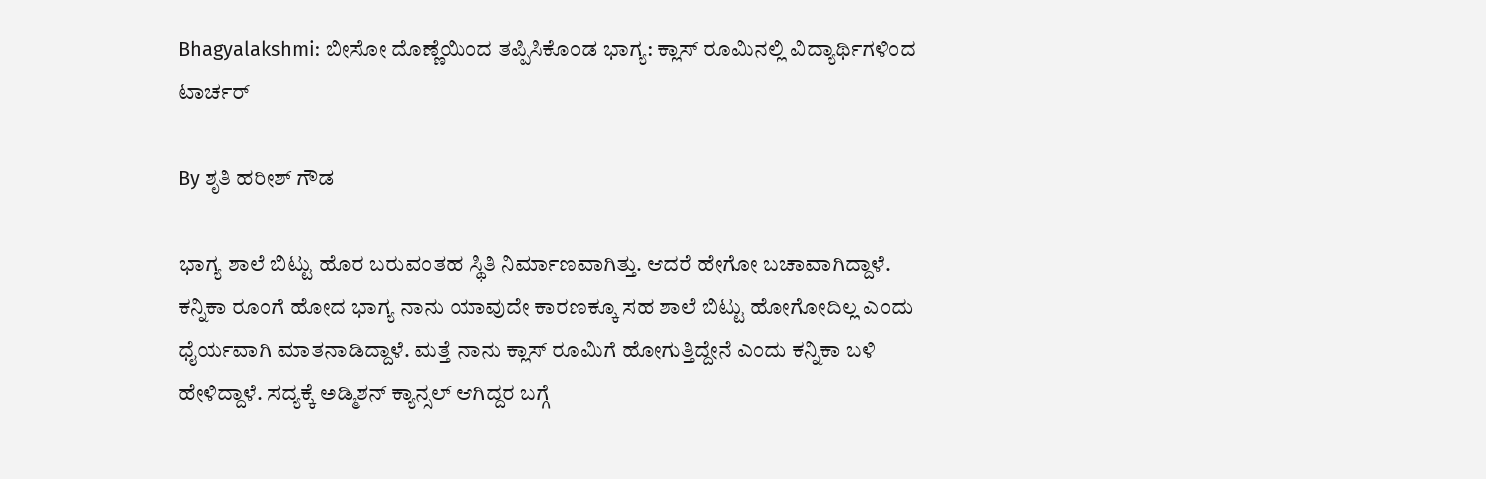Bhagyalakshmi: ಬೀಸೋ ದೊಣ್ಣೆಯಿಂದ ತಪ್ಪಿಸಿಕೊಂಡ ಭಾಗ್ಯ: ಕ್ಲಾಸ್ ರೂಮಿನಲ್ಲಿ ವಿದ್ಯಾರ್ಥಿಗಳಿಂದ ಟಾರ್ಚರ್

By ಶೃತಿ ಹರೀಶ್ ಗೌಡ

ಭಾಗ್ಯ ಶಾಲೆ ಬಿಟ್ಟು ಹೊರ ಬರುವಂತಹ ಸ್ಥಿತಿ ನಿರ್ಮಾಣವಾಗಿತ್ತು. ಆದರೆ ಹೇಗೋ ಬಚಾವಾಗಿದ್ದಾಳೆ. ಕನ್ನಿಕಾ ರೂಂಗೆ ಹೋದ ಭಾಗ್ಯ ನಾನು ಯಾವುದೇ ಕಾರಣಕ್ಕೂ ಸಹ ಶಾಲೆ ಬಿಟ್ಟು ಹೋಗೋದಿಲ್ಲ ಎಂದು ಧೈರ್ಯವಾಗಿ ಮಾತನಾಡಿದ್ದಾಳೆ. ಮತ್ತೆ ನಾನು ಕ್ಲಾಸ್ ರೂಮಿಗೆ ಹೋಗುತ್ತಿದ್ದೇನೆ ಎಂದು ಕನ್ನಿಕಾ ಬಳಿ ಹೇಳಿದ್ದಾಳೆ. ಸದ್ಯಕ್ಕೆ ಅಡ್ಮಿಶನ್ ಕ್ಯಾನ್ಸಲ್ ಆಗಿದ್ದರ ಬಗ್ಗೆ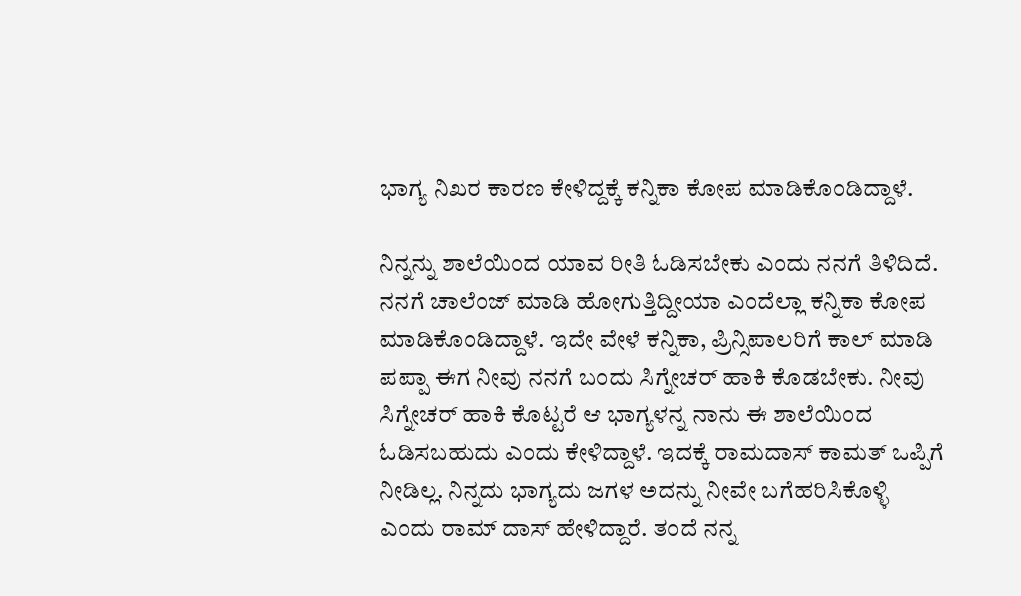ಭಾಗ್ಯ ನಿಖರ ಕಾರಣ ಕೇಳಿದ್ದಕ್ಕೆ ಕನ್ನಿಕಾ ಕೋಪ ಮಾಡಿಕೊಂಡಿದ್ದಾಳೆ.

ನಿನ್ನನ್ನು ಶಾಲೆಯಿಂದ ಯಾವ ರೀತಿ ಓಡಿಸಬೇಕು ಎಂದು ನನಗೆ ತಿಳಿದಿದೆ. ನನಗೆ ಚಾಲೆಂಜ್ ಮಾಡಿ ಹೋಗುತ್ತಿದ್ದೀಯಾ ಎಂದೆಲ್ಲಾ ಕನ್ನಿಕಾ ಕೋಪ ಮಾಡಿಕೊಂಡಿದ್ದಾಳೆ. ಇದೇ ವೇಳೆ ಕನ್ನಿಕಾ, ಪ್ರಿನ್ಸಿಪಾಲರಿಗೆ ಕಾಲ್ ಮಾಡಿ ಪಪ್ಪಾ ಈಗ ನೀವು ನನಗೆ ಬಂದು ಸಿಗ್ನೇಚರ್ ಹಾಕಿ ಕೊಡಬೇಕು. ನೀವು ಸಿಗ್ನೇಚರ್ ಹಾಕಿ ಕೊಟ್ಟರೆ ಆ ಭಾಗ್ಯಳನ್ನ ನಾನು ಈ ಶಾಲೆಯಿಂದ ಓಡಿಸಬಹುದು ಎಂದು ಕೇಳಿದ್ದಾಳೆ. ಇದಕ್ಕೆ ರಾಮದಾಸ್ ಕಾಮತ್ ಒಪ್ಪಿಗೆ ನೀಡಿಲ್ಲ. ನಿನ್ನದು ಭಾಗ್ಯದು ಜಗಳ ಅದನ್ನು ನೀವೇ ಬಗೆಹರಿಸಿಕೊಳ್ಳಿ ಎಂದು ರಾಮ್ ದಾಸ್ ಹೇಳಿದ್ದಾರೆ. ತಂದೆ ನನ್ನ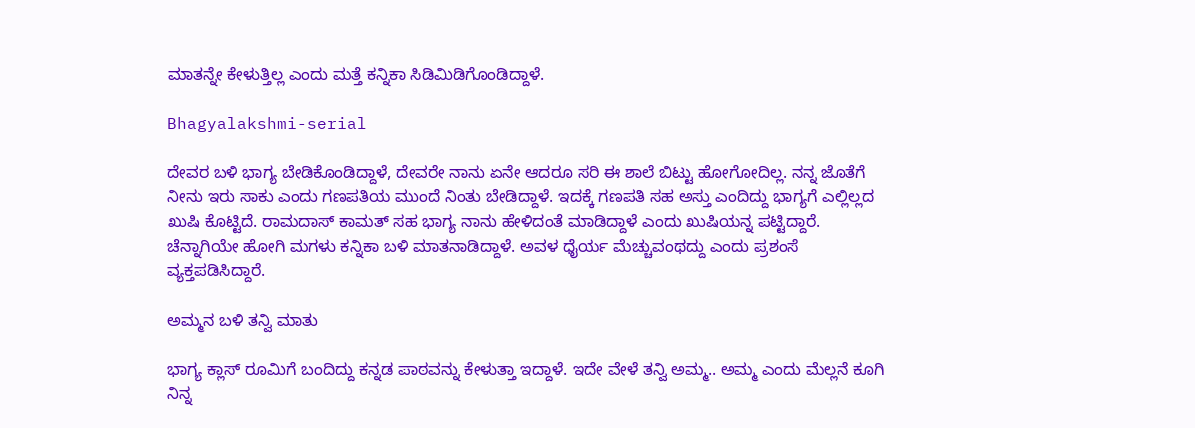ಮಾತನ್ನೇ ಕೇಳುತ್ತಿಲ್ಲ ಎಂದು ಮತ್ತೆ ಕನ್ನಿಕಾ ಸಿಡಿಮಿಡಿಗೊಂಡಿದ್ದಾಳೆ.

Bhagyalakshmi-serial

ದೇವರ ಬಳಿ ಭಾಗ್ಯ ಬೇಡಿಕೊಂಡಿದ್ದಾಳೆ, ದೇವರೇ ನಾನು ಏನೇ ಆದರೂ ಸರಿ ಈ ಶಾಲೆ ಬಿಟ್ಟು ಹೋಗೋದಿಲ್ಲ. ನನ್ನ ಜೊತೆಗೆ ನೀನು ಇರು ಸಾಕು ಎಂದು ಗಣಪತಿಯ ಮುಂದೆ ನಿಂತು ಬೇಡಿದ್ದಾಳೆ. ಇದಕ್ಕೆ ಗಣಪತಿ ಸಹ ಅಸ್ತು ಎಂದಿದ್ದು ಭಾಗ್ಯಗೆ ಎಲ್ಲಿಲ್ಲದ ಖುಷಿ ಕೊಟ್ಟಿದೆ. ರಾಮದಾಸ್ ಕಾಮತ್ ಸಹ ಭಾಗ್ಯ ನಾನು ಹೇಳಿದಂತೆ ಮಾಡಿದ್ದಾಳೆ ಎಂದು ಖುಷಿಯನ್ನ ಪಟ್ಟಿದ್ದಾರೆ. ಚೆನ್ನಾಗಿಯೇ ಹೋಗಿ ಮಗಳು ಕನ್ನಿಕಾ ಬಳಿ ಮಾತನಾಡಿದ್ದಾಳೆ. ಅವಳ ಧೈರ್ಯ ಮೆಚ್ಚುವಂಥದ್ದು ಎಂದು ಪ್ರಶಂಸೆ ವ್ಯಕ್ತಪಡಿಸಿದ್ದಾರೆ.

ಅಮ್ಮನ ಬಳಿ ತನ್ವಿ ಮಾತು

ಭಾಗ್ಯ ಕ್ಲಾಸ್ ರೂಮಿಗೆ ಬಂದಿದ್ದು ಕನ್ನಡ ಪಾಠವನ್ನು ಕೇಳುತ್ತಾ ಇದ್ದಾಳೆ. ಇದೇ ವೇಳೆ ತನ್ವಿ ಅಮ್ಮ.. ಅಮ್ಮ ಎಂದು ಮೆಲ್ಲನೆ ಕೂಗಿ ನಿನ್ನ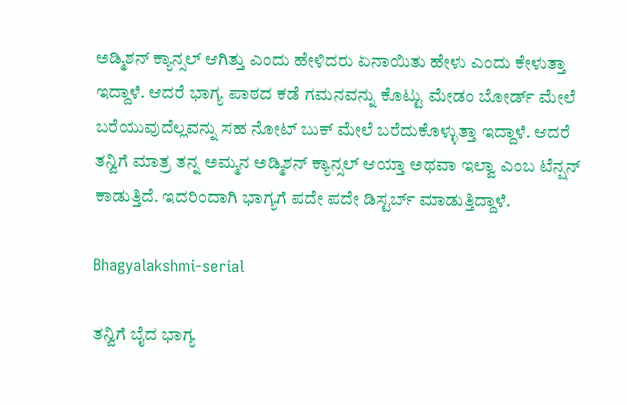ಅಡ್ಮಿಶನ್ ಕ್ಯಾನ್ಸಲ್ ಆಗಿತ್ತು ಎಂದು ಹೇಳಿದರು ಏನಾಯಿತು ಹೇಳು ಎಂದು ಕೇಳುತ್ತಾ ಇದ್ದಾಳೆ. ಆದರೆ ಭಾಗ್ಯ ಪಾಠದ ಕಡೆ ಗಮನವನ್ನು ಕೊಟ್ಟು ಮೇಡಂ ಬೋರ್ಡ್ ಮೇಲೆ ಬರೆಯುವುದೆಲ್ಲವನ್ನು ಸಹ ನೋಟ್ ಬುಕ್ ಮೇಲೆ ಬರೆದುಕೊಳ್ಳುತ್ತಾ ಇದ್ದಾಳೆ. ಆದರೆ ತನ್ವಿಗೆ ಮಾತ್ರ ತನ್ನ ಅಮ್ಮನ ಅಡ್ಮಿಶನ್ ಕ್ಯಾನ್ಸಲ್ ಆಯ್ತಾ ಅಥವಾ ಇಲ್ವಾ ಎಂಬ ಟೆನ್ಷನ್ ಕಾಡುತ್ತಿದೆ. ಇದರಿಂದಾಗಿ ಭಾಗ್ಯಗೆ ಪದೇ ಪದೇ ಡಿಸ್ಟರ್ಬ್ ಮಾಡುತ್ತಿದ್ದಾಳೆ.

Bhagyalakshmi-serial

ತನ್ವಿಗೆ ಬೈದ ಭಾಗ್ಯ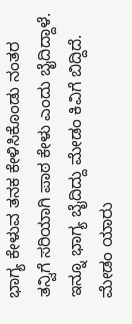ಭಾಗ್ಯ ಕೇಳುವ ತನಕ ಕೇಳಿಸಿಕೊಂಡು ನಂತರ ತನ್ವಿಗೆ ಸರಿಯಾಗಿ ಪಾಠ ಕೇಳು ಎಂದು ಬೈದಿದ್ದಾಳೆ. ಇನ್ನೂ ಭಾಗ್ಯ ಬೈದಿದ್ದು ಮೇಡಂ ಕಿವಿಗೆ ಬಿದ್ದಿದೆ. ಮೇಡಂ ಯಾರು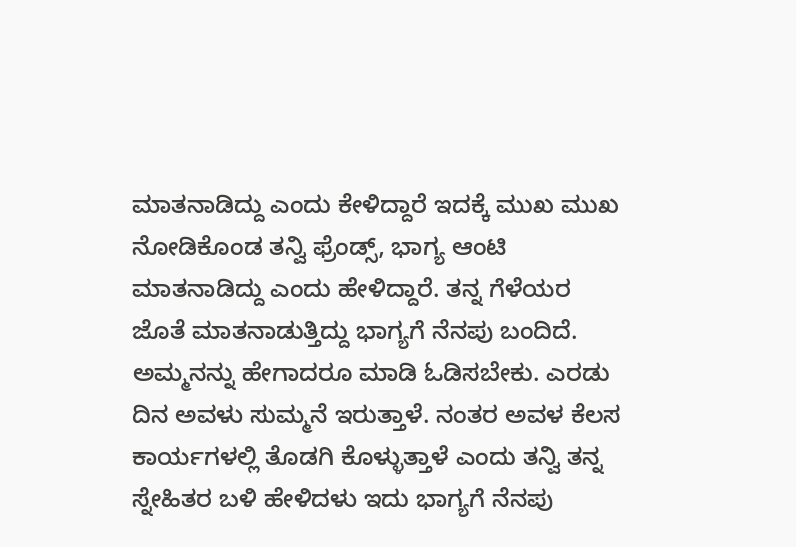ಮಾತನಾಡಿದ್ದು ಎಂದು ಕೇಳಿದ್ದಾರೆ ಇದಕ್ಕೆ ಮುಖ ಮುಖ ನೋಡಿಕೊಂಡ ತನ್ವಿ ಫ್ರೆಂಡ್ಸ್, ಭಾಗ್ಯ ಆಂಟಿ ಮಾತನಾಡಿದ್ದು ಎಂದು ಹೇಳಿದ್ದಾರೆ. ತನ್ನ ಗೆಳೆಯರ ಜೊತೆ ಮಾತನಾಡುತ್ತಿದ್ದು ಭಾಗ್ಯಗೆ ನೆನಪು ಬಂದಿದೆ. ಅಮ್ಮನನ್ನು ಹೇಗಾದರೂ ಮಾಡಿ ಓಡಿಸಬೇಕು. ಎರಡು ದಿನ ಅವಳು ಸುಮ್ಮನೆ ಇರುತ್ತಾಳೆ. ನಂತರ ಅವಳ ಕೆಲಸ ಕಾರ್ಯಗಳಲ್ಲಿ ತೊಡಗಿ ಕೊಳ್ಳುತ್ತಾಳೆ ಎಂದು ತನ್ವಿ ತನ್ನ ಸ್ನೇಹಿತರ ಬಳಿ ಹೇಳಿದಳು ಇದು ಭಾಗ್ಯಗೆ ನೆನಪು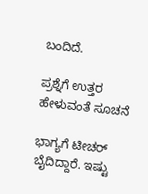ಬಂದಿದೆ.

ಪ್ರಶ್ನೆಗೆ ಉತ್ತರ ಹೇಳುವಂತೆ ಸೂಚನೆ

ಭಾಗ್ಯಗೆ ಟೀಚರ್ ಬೈದಿದ್ದಾರೆ. ಇಷ್ಟು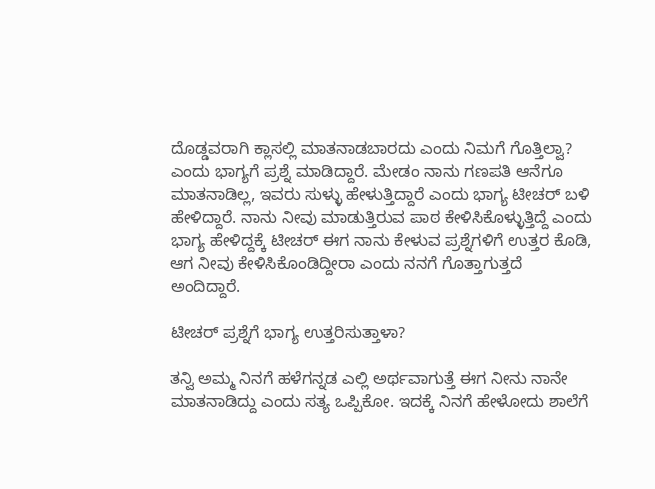ದೊಡ್ಡವರಾಗಿ ಕ್ಲಾಸಲ್ಲಿ ಮಾತನಾಡಬಾರದು ಎಂದು ನಿಮಗೆ ಗೊತ್ತಿಲ್ವಾ? ಎಂದು ಭಾಗ್ಯಗೆ ಪ್ರಶ್ನೆ ಮಾಡಿದ್ದಾರೆ. ಮೇಡಂ ನಾನು ಗಣಪತಿ ಆನೆಗೂ ಮಾತನಾಡಿಲ್ಲ, ಇವರು ಸುಳ್ಳು ಹೇಳುತ್ತಿದ್ದಾರೆ ಎಂದು ಭಾಗ್ಯ ಟೀಚರ್ ಬಳಿ ಹೇಳಿದ್ದಾರೆ. ನಾನು ನೀವು ಮಾಡುತ್ತಿರುವ ಪಾಠ ಕೇಳಿಸಿಕೊಳ್ಳುತ್ತಿದ್ದೆ ಎಂದು ಭಾಗ್ಯ ಹೇಳಿದ್ದಕ್ಕೆ ಟೀಚರ್ ಈಗ ನಾನು ಕೇಳುವ ಪ್ರಶ್ನೆಗಳಿಗೆ ಉತ್ತರ ಕೊಡಿ, ಆಗ ನೀವು ಕೇಳಿಸಿಕೊಂಡಿದ್ದೀರಾ ಎಂದು ನನಗೆ ಗೊತ್ತಾಗುತ್ತದೆ ಅಂದಿದ್ದಾರೆ.

ಟೀಚರ್ ಪ್ರಶ್ನೆಗೆ ಭಾಗ್ಯ ಉತ್ತರಿಸುತ್ತಾಳಾ?

ತನ್ವಿ ಅಮ್ಮ ನಿನಗೆ ಹಳೆಗನ್ನಡ ಎಲ್ಲಿ ಅರ್ಥವಾಗುತ್ತೆ ಈಗ ನೀನು ನಾನೇ ಮಾತನಾಡಿದ್ದು ಎಂದು ಸತ್ಯ ಒಪ್ಪಿಕೋ. ಇದಕ್ಕೆ ನಿನಗೆ ಹೇಳೋದು ಶಾಲೆಗೆ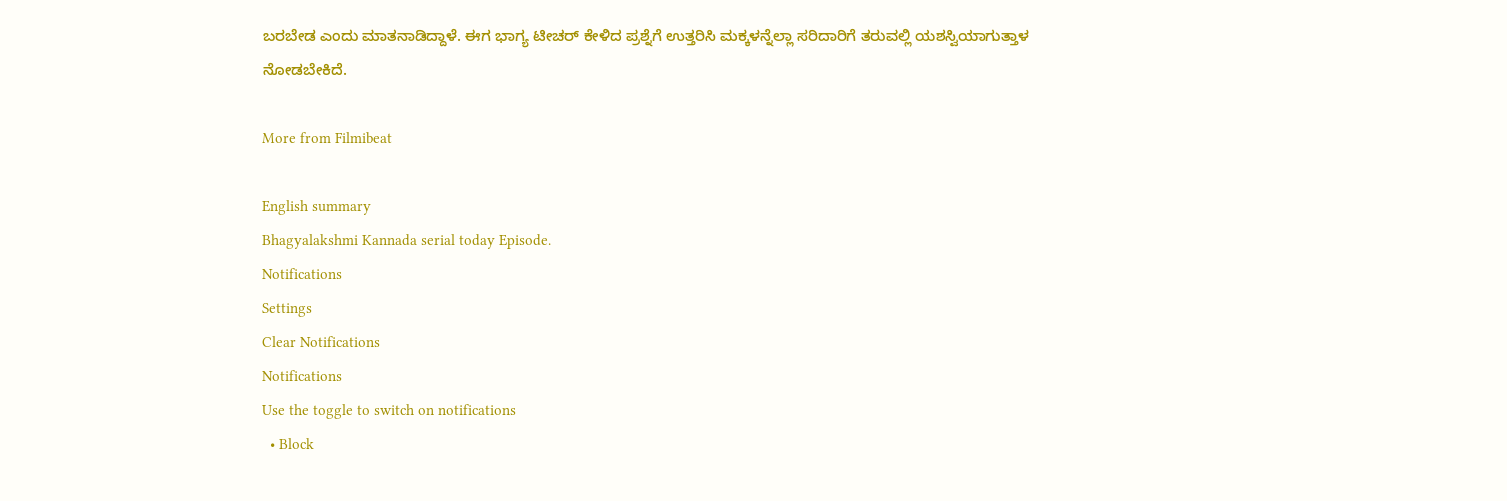ಬರಬೇಡ ಎಂದು ಮಾತನಾಡಿದ್ದಾಳೆ. ಈಗ ಭಾಗ್ಯ ಟೀಚರ್ ಕೇಳಿದ ಪ್ರಶ್ನೆಗೆ ಉತ್ತರಿಸಿ ಮಕ್ಕಳನ್ನೆಲ್ಲಾ ಸರಿದಾರಿಗೆ ತರುವಲ್ಲಿ ಯಶಸ್ವಿಯಾಗುತ್ತಾಳ ನೋಡಬೇಕಿದೆ.

More from Filmibeat

English summary
Bhagyalakshmi Kannada serial today Episode.
Notifications
Settings
Clear Notifications
Notifications
Use the toggle to switch on notifications
  • Block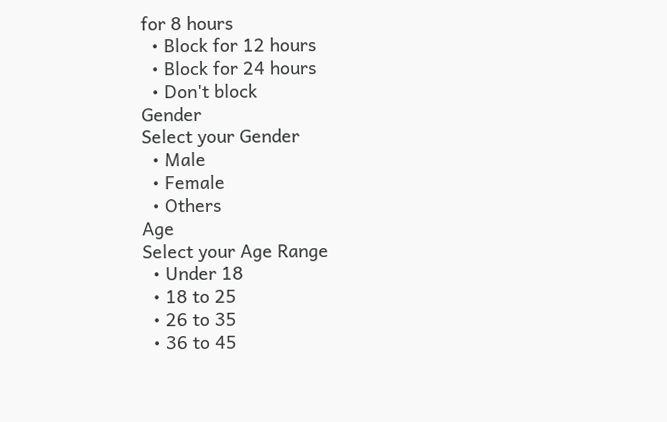for 8 hours
  • Block for 12 hours
  • Block for 24 hours
  • Don't block
Gender
Select your Gender
  • Male
  • Female
  • Others
Age
Select your Age Range
  • Under 18
  • 18 to 25
  • 26 to 35
  • 36 to 45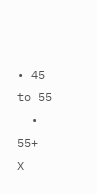• 45 to 55
  • 55+
X